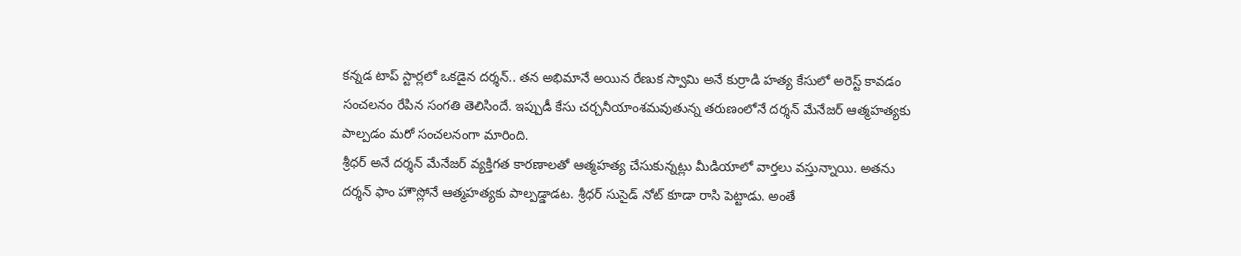కన్నడ టాప్ స్టార్లలో ఒకడైన దర్శన్.. తన అభిమానే అయిన రేణుక స్వామి అనే కుర్రాడి హత్య కేసులో అరెస్ట్ కావడం సంచలనం రేపిన సంగతి తెలిసిందే. ఇప్పుడీ కేసు చర్చనీయాంశమవుతున్న తరుణంలోనే దర్శన్ మేనేజర్ ఆత్మహత్యకు పాల్పడం మరో సంచలనంగా మారింది.
శ్రీధర్ అనే దర్శన్ మేనేజర్ వ్యక్తిగత కారణాలతో ఆత్మహత్య చేసుకున్నట్లు మీడియాలో వార్తలు వస్తున్నాయి. అతను దర్శన్ ఫాం హౌస్లోనే ఆత్మహత్యకు పాల్పడ్డాడట. శ్రీధర్ సుసైడ్ నోట్ కూడా రాసి పెట్టాడు. అంతే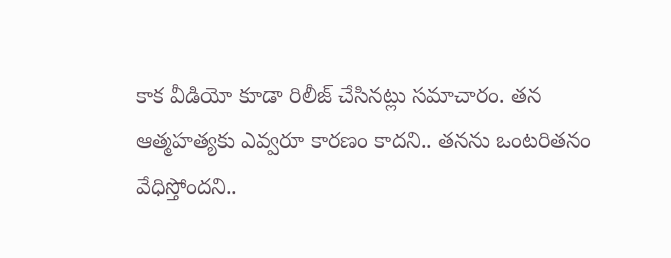కాక వీడియో కూడా రిలీజ్ చేసినట్లు సమాచారం. తన ఆత్మహత్యకు ఎవ్వరూ కారణం కాదని.. తనను ఒంటరితనం వేధిస్తోందని..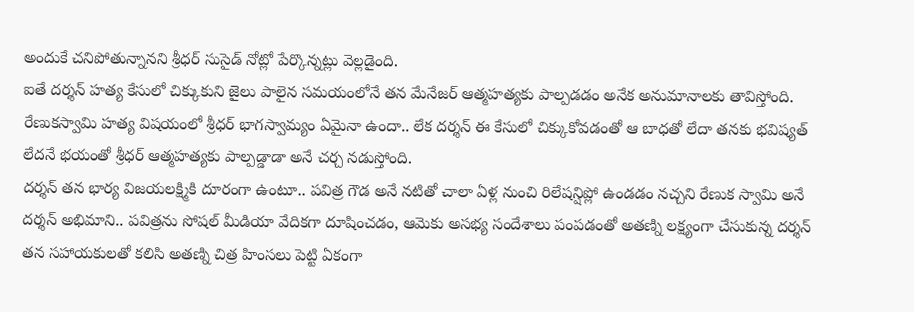అందుకే చనిపోతున్నానని శ్రీధర్ సుసైడ్ నోట్లో పేర్కొన్నట్లు వెల్లడైంది.
ఐతే దర్శన్ హత్య కేసులో చిక్కుకుని జైలు పాలైన సమయంలోనే తన మేనేజర్ ఆత్మహత్యకు పాల్పడడం అనేక అనుమానాలకు తావిస్తోంది. రేణుకస్వామి హత్య విషయంలో శ్రీధర్ భాగస్వామ్యం ఏమైనా ఉందా.. లేక దర్శన్ ఈ కేసులో చిక్కుకోవడంతో ఆ బాధతో లేదా తనకు భవిష్యత్ లేదనే భయంతో శ్రీధర్ ఆత్మహత్యకు పాల్పడ్డాడా అనే చర్చ నడుస్తోంది.
దర్శన్ తన భార్య విజయలక్ష్మికి దూరంగా ఉంటూ.. పవిత్ర గౌడ అనే నటితో చాలా ఏళ్ల నుంచి రిలేషన్షిప్లో ఉండడం నచ్చని రేణుక స్వామి అనే దర్శన్ అభిమాని.. పవిత్రను సోషల్ మీడియా వేదికగా దూషించడం, ఆమెకు అసభ్య సందేశాలు పంపడంతో అతణ్ని లక్ష్యంగా చేసుకున్న దర్శన్ తన సహాయకులతో కలిసి అతణ్ని చిత్ర హింసలు పెట్టి ఏకంగా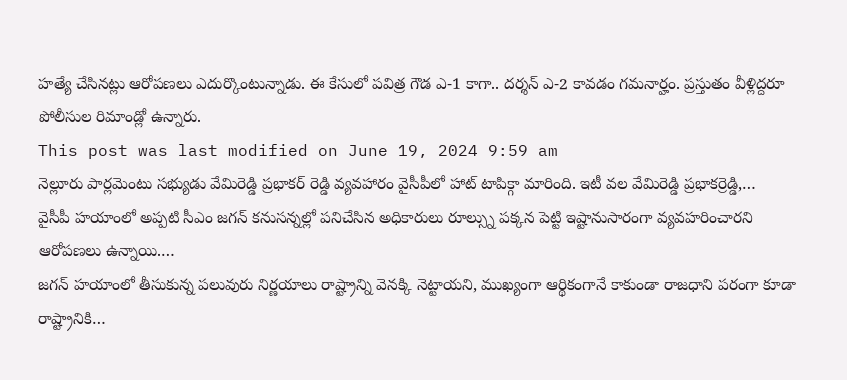హత్యే చేసినట్లు ఆరోపణలు ఎదుర్కొంటున్నాడు. ఈ కేసులో పవిత్ర గౌడ ఎ-1 కాగా.. దర్శన్ ఎ-2 కావడం గమనార్హం. ప్రస్తుతం వీళ్లిద్దరూ పోలీసుల రిమాండ్లో ఉన్నారు.
This post was last modified on June 19, 2024 9:59 am
నెల్లూరు పార్లమెంటు సభ్యుడు వేమిరెడ్డి ప్రభాకర్ రెడ్డి వ్యవహారం వైసీపీలో హాట్ టాపిక్గా మారింది. ఇటీ వల వేమిరెడ్డి ప్రభాకర్రెడ్డి,…
వైసీపీ హయాంలో అప్పటి సీఎం జగన్ కనుసన్నల్లో పనిచేసిన అధికారులు రూల్స్ను పక్కన పెట్టి ఇష్టానుసారంగా వ్యవహరించారని ఆరోపణలు ఉన్నాయి.…
జగన్ హయాంలో తీసుకున్న పలువురు నిర్ణయాలు రాష్ట్రాన్ని వెనక్కి నెట్టాయని, ముఖ్యంగా ఆర్థికంగానే కాకుండా రాజధాని పరంగా కూడా రాష్ట్రానికి…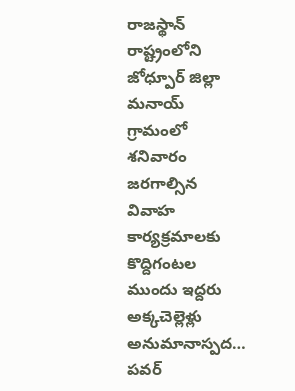రాజస్థాన్ రాష్ట్రంలోని జోధ్పూర్ జిల్లా మనాయ్ గ్రామంలో శనివారం జరగాల్సిన వివాహ కార్యక్రమాలకు కొద్దిగంటల ముందు ఇద్దరు అక్కచెల్లెళ్లు అనుమానాస్పద…
పవర్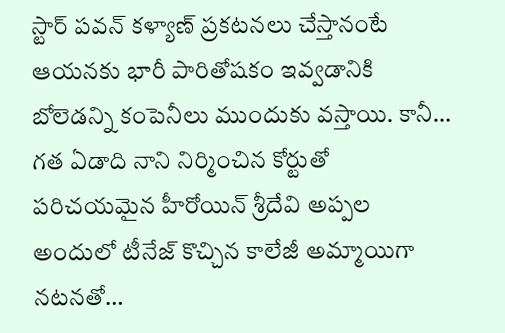స్టార్ పవన్ కళ్యాణ్ ప్రకటనలు చేస్తానంటే ఆయనకు భారీ పారితోషకం ఇవ్వడానికి బోలెడన్ని కంపెనీలు ముందుకు వస్తాయి. కానీ…
గత ఏడాది నాని నిర్మించిన కోర్టుతో పరిచయమైన హీరోయిన్ శ్రీదేవి అప్పల అందులో టీనేజ్ కొచ్చిన కాలేజీ అమ్మాయిగా నటనతో…